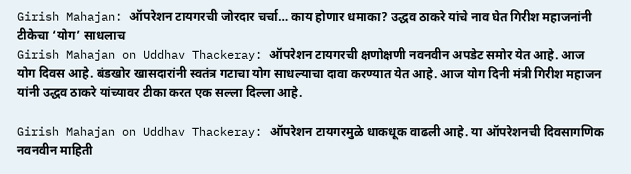Girish Mahajan: ऑपरेशन टायगरची जोरदार चर्चा… काय होणार धमाका? उद्धव ठाकरे यांचे नाव घेत गिरीश महाजनांनी टीकेचा ‘योग’ साधलाच
Girish Mahajan on Uddhav Thackeray: ऑपरेशन टायगरची क्षणोक्षणी नवनवीन अपडेट समोर येत आहे. आज योग दिवस आहे. बंडखोर खासदारांनी स्वतंत्र गटाचा योग साधल्याचा दावा करण्यात येत आहे. आज योग दिनी मंत्री गिरीश महाजन यांनी उद्धव ठाकरे यांच्यावर टीका करत एक सल्ला दिल्ला आहे.

Girish Mahajan on Uddhav Thackeray: ऑपरेशन टायगरमुळे धाकधूक वाढली आहे. या ऑपरेशनची दिवसागणिक नवनवीन माहिती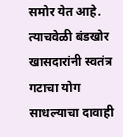समोर येत आहे. त्याचवेळी बंडखोर खासदारांनी स्वतंत्र गटाचा योग साधल्याचा दावाही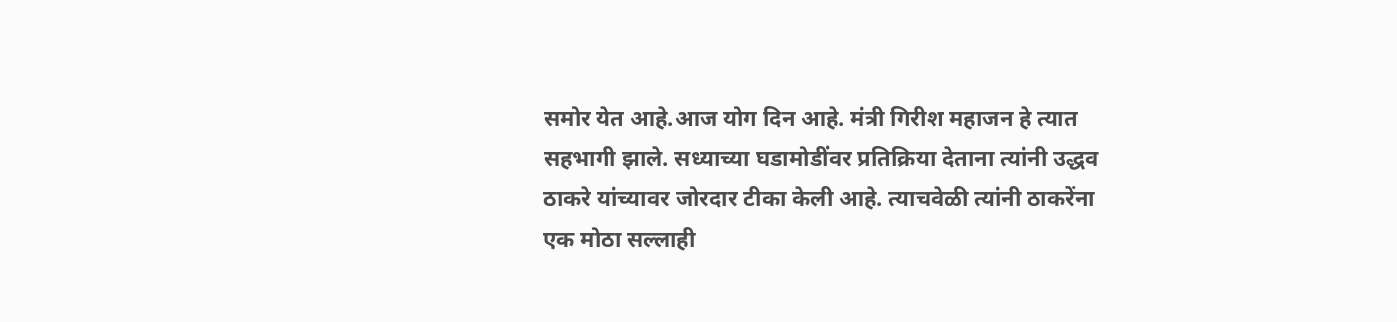समोर येत आहे.आज योग दिन आहे. मंत्री गिरीश महाजन हे त्यात सहभागी झाले. सध्याच्या घडामोडींवर प्रतिक्रिया देताना त्यांनी उद्धव ठाकरे यांच्यावर जोरदार टीका केली आहे. त्याचवेळी त्यांनी ठाकरेंना एक मोठा सल्लाही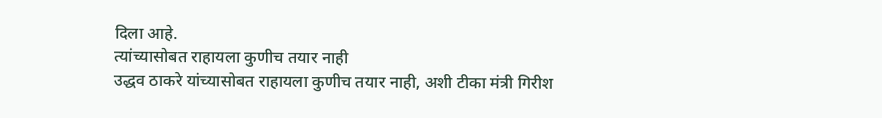दिला आहे.
त्यांच्यासोबत राहायला कुणीच तयार नाही
उद्धव ठाकरे यांच्यासोबत राहायला कुणीच तयार नाही, अशी टीका मंत्री गिरीश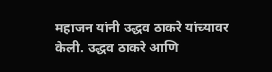महाजन यांनी उद्धव ठाकरे यांच्यावर केली. उद्धव ठाकरे आणि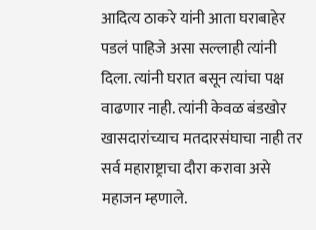आदित्य ठाकरे यांनी आता घराबाहेर पडलं पाहिजे असा सल्लाही त्यांनी दिला. त्यांनी घरात बसून त्यांचा पक्ष वाढणार नाही. त्यांनी केवळ बंडखोर खासदारांच्याच मतदारसंघाचा नाही तर सर्व महाराष्ट्राचा दौरा करावा असे महाजन म्हणाले.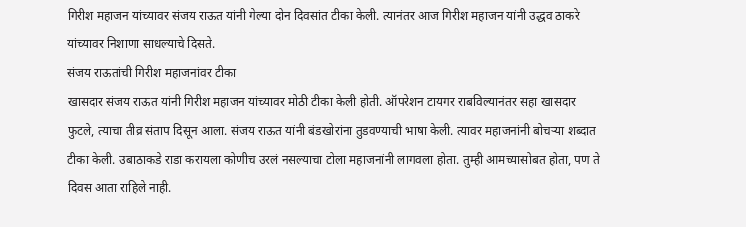गिरीश महाजन यांच्यावर संजय राऊत यांनी गेल्या दोन दिवसांत टीका केली. त्यानंतर आज गिरीश महाजन यांनी उद्धव ठाकरे यांच्यावर निशाणा साधल्याचे दिसते.
संजय राऊतांची गिरीश महाजनांवर टीका
खासदार संजय राऊत यांनी गिरीश महाजन यांच्यावर मोठी टीका केली होती. ऑपरेशन टायगर राबविल्यानंतर सहा खासदार फुटले, त्याचा तीव्र संताप दिसून आला. संजय राऊत यांनी बंडखोरांना तुडवण्याची भाषा केली. त्यावर महाजनांनी बोचऱ्या शब्दात टीका केली. उबाठाकडे राडा करायला कोणीच उरलं नसल्याचा टोला महाजनांनी लागवला होता. तुम्ही आमच्यासोबत होता, पण ते दिवस आता राहिले नाही.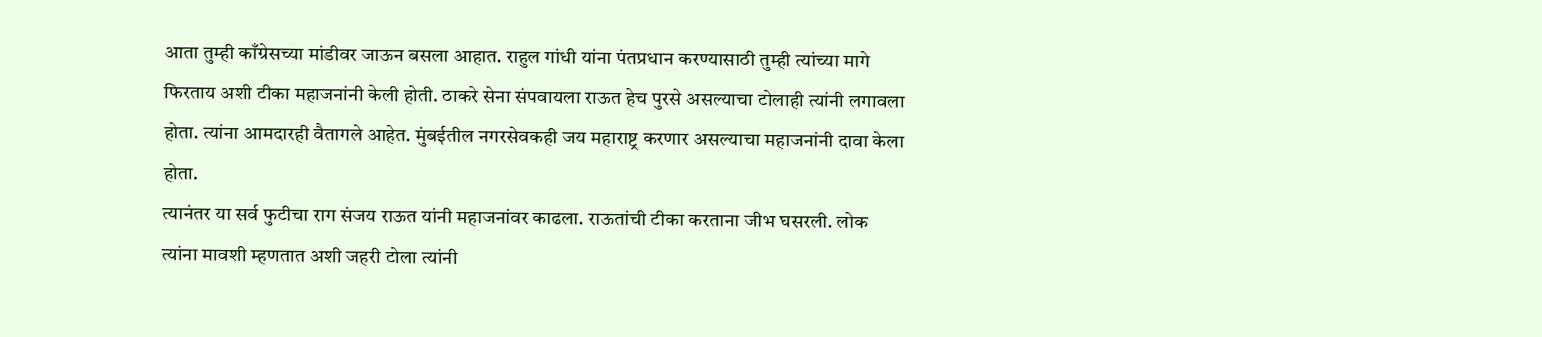आता तुम्ही काँग्रेसच्या मांडीवर जाऊन बसला आहात. राहुल गांधी यांना पंतप्रधान करण्यासाठी तुम्ही त्यांच्या मागे फिरताय अशी टीका महाजनांनी केली होती. ठाकरे सेना संपवायला राऊत हेच पुरसे असल्याचा टोलाही त्यांनी लगावला होता. त्यांना आमदारही वैतागले आहेत. मुंबईतील नगरसेवकही जय महाराष्ट्र करणार असल्याचा महाजनांनी दावा केला होता.
त्यानंतर या सर्व फुटीचा राग संजय राऊत यांनी महाजनांवर काढला. राऊतांची टीका करताना जीभ घसरली. लोक त्यांना मावशी म्हणतात अशी जहरी टोला त्यांनी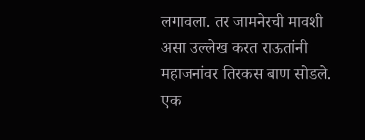लगावला. तर जामनेरची मावशी असा उल्लेख करत राऊतांनी महाजनांवर तिरकस बाण सोडले. एक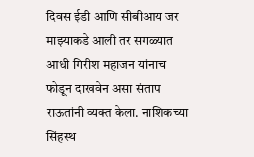दिवस ईडी आणि सीबीआय जर माझ्याकडे आली तर सगळ्यात आधी गिरीश महाजन यांनाच फोडून दाखवेन असा संताप राऊतांनी व्यक्त केला. नाशिकच्या सिंहस्थ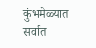कुंभमेळ्यात सर्वात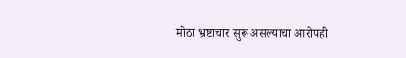मोठा भ्रष्टाचार सुरू असल्याचा आरोपही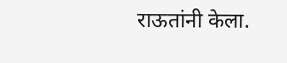राऊतांनी केला.